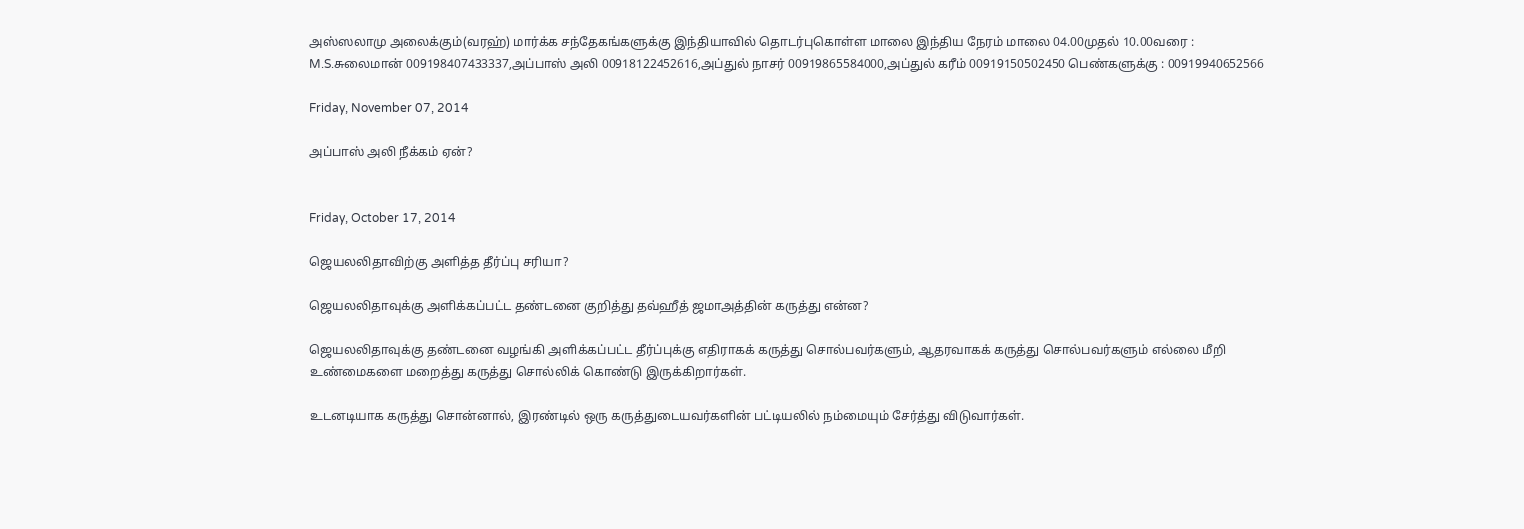அஸ்ஸலாமு அலைக்கும்(வரஹ்) மார்க்க சந்தேகங்களுக்கு இந்தியாவில் தொடர்புகொள்ள மாலை இந்திய நேரம் மாலை 04.00முதல் 10.00வரை : M.S.சுலைமான் 009198407433337,அப்பாஸ் அலி 00918122452616,அப்துல் நாசர் 00919865584000,அப்துல் கரீம் 00919150502450 பெண்களுக்கு : 00919940652566

Friday, November 07, 2014

அப்பாஸ் அலி நீக்கம் ஏன்?


Friday, October 17, 2014

ஜெயலலிதாவிற்கு அளித்த தீர்ப்பு சரியா?

ஜெயலலிதாவுக்கு அளிக்கப்பட்ட தண்டனை குறித்து தவ்ஹீத் ஜமாஅத்தின் கருத்து என்ன?

ஜெயலலிதாவுக்கு தண்டனை வழங்கி அளிக்கப்பட்ட தீர்ப்புக்கு எதிராகக் கருத்து சொல்பவர்களும், ஆதரவாகக் கருத்து சொல்பவர்களும் எல்லை மீறி உண்மைகளை மறைத்து கருத்து சொல்லிக் கொண்டு இருக்கிறார்கள்.

உடனடியாக கருத்து சொன்னால், இரண்டில் ஒரு கருத்துடையவர்களின் பட்டியலில் நம்மையும் சேர்த்து விடுவார்கள்.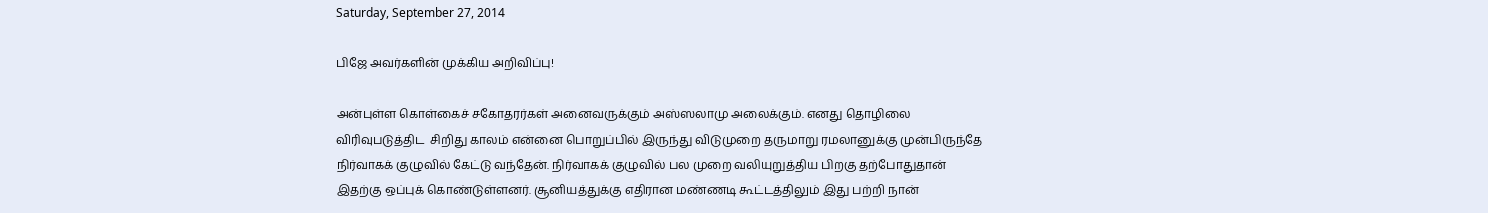Saturday, September 27, 2014

பிஜே அவர்களின் முக்கிய அறிவிப்பு!

அன்புள்ள கொள்கைச் சகோதரர்கள் அனைவருக்கும் அஸ்ஸலாமு அலைக்கும். எனது தொழிலை விரிவுபடுத்திட  சிறிது காலம் என்னை பொறுப்பில் இருந்து விடுமுறை தருமாறு ரமலானுக்கு முன்பிருந்தே நிர்வாகக் குழுவில் கேட்டு வந்தேன். நிர்வாகக் குழுவில் பல முறை வலியுறுத்திய பிறகு தற்போதுதான் இதற்கு ஒப்புக் கொண்டுள்ளனர். சூனியத்துக்கு எதிரான மண்ணடி கூட்டத்திலும் இது பற்றி நான்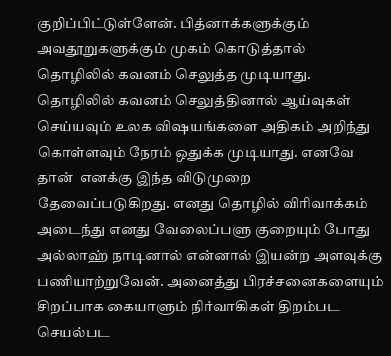குறிப்பிட்டுள்ளேன். பித்னாக்களுக்கும் அவதூறுகளுக்கும் முகம் கொடுத்தால் தொழிலில் கவனம் செலுத்த முடியாது. தொழிலில் கவனம் செலுத்தினால் ஆய்வுகள் செய்யவும் உலக விஷயங்களை அதிகம் அறிந்து கொள்ளவும் நேரம் ஒதுக்க முடியாது. எனவே தான்  எனக்கு இந்த விடுமுறை தேவைப்படுகிறது. எனது தொழில் விரிவாக்கம் அடைந்து எனது வேலைப்பளு குறையும் போது அல்லாஹ் நாடினால் என்னால் இயன்ற அளவுக்கு பணியாற்றுவேன். அனைத்து பிரச்சனைகளையும் சிறப்பாக கையாளும் நிர்வாகிகள் திறம்பட செயல்பட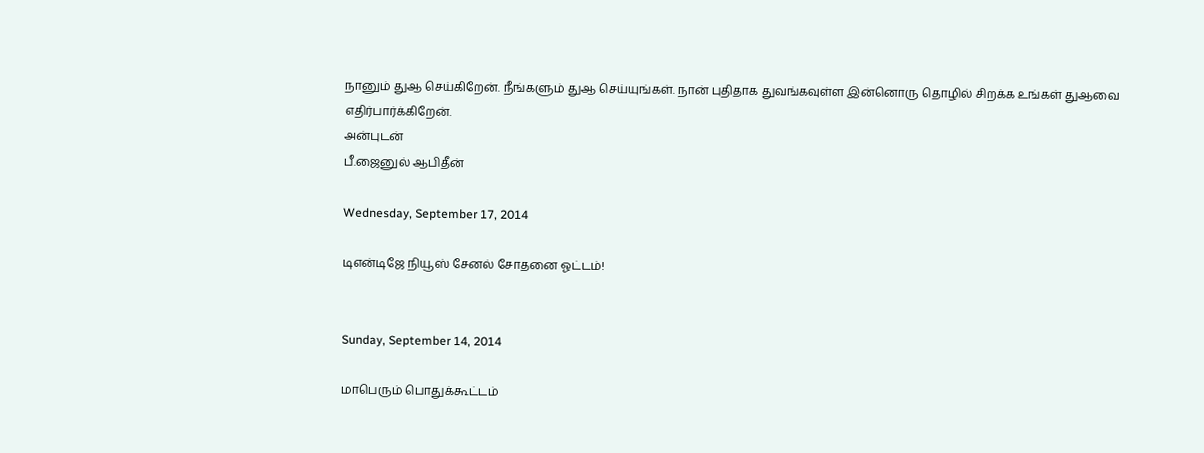நானும் துஆ செய்கிறேன். நீங்களும் துஆ செய்யுங்கள். நான் புதிதாக துவங்கவுள்ள இன்னொரு தொழில் சிறக்க உங்கள் துஆவை எதிர்பார்க்கிறேன்.
அன்புடன்
பீ.ஜைனுல் ஆபிதீன்

Wednesday, September 17, 2014

டிஎன்டிஜே நியூஸ் சேனல் சோதனை ஓட்டம்!


Sunday, September 14, 2014

மாபெரும் பொதுக்கூட்டம்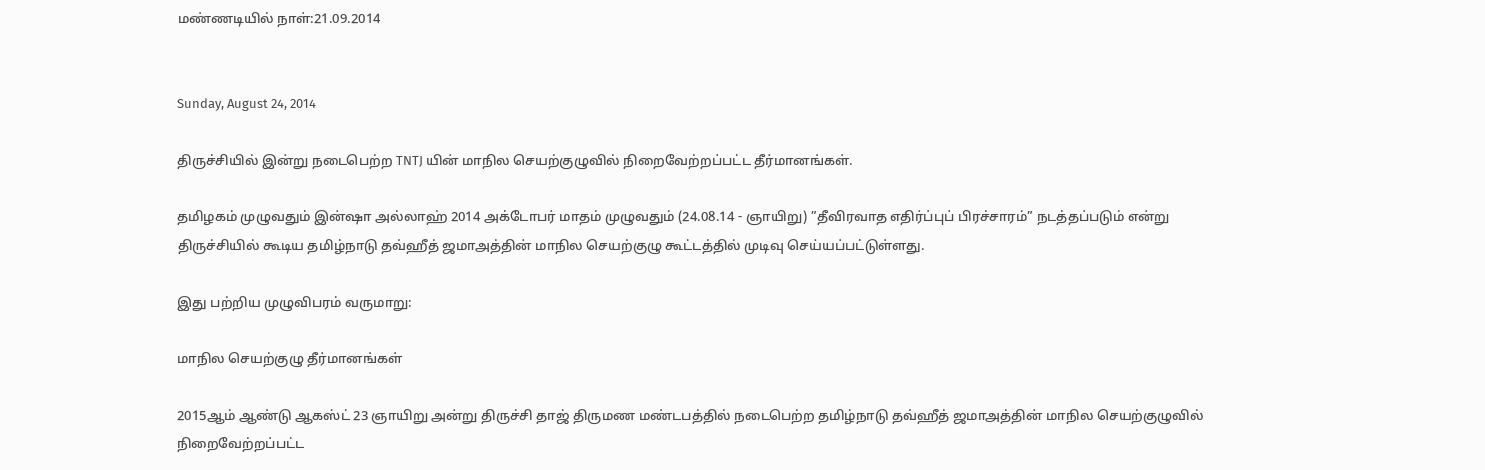மண்ணடியில் நாள்:21.09.2014


Sunday, August 24, 2014

திருச்சியில் இன்று நடைபெற்ற TNTJ யின் மாநில செயற்குழுவில் நிறைவேற்றப்பட்ட தீர்மானங்கள்.

தமிழகம் முழுவதும் இன்ஷா அல்லாஹ் 2014 அக்டோபர் மாதம் முழுவதும் (24.08.14 - ஞாயிறு) ”தீவிரவாத எதிர்ப்புப் பிரச்சாரம்” நடத்தப்படும் என்று திருச்சியில் கூடிய தமிழ்நாடு தவ்ஹீத் ஜமாஅத்தின் மாநில செயற்குழு கூட்டத்தில் முடிவு செய்யப்பட்டுள்ளது.

இது பற்றிய முழுவிபரம் வருமாறு:

மாநில செயற்குழு தீர்மானங்கள்

2015ஆம் ஆண்டு ஆகஸ்ட் 23 ஞாயிறு அன்று திருச்சி தாஜ் திருமண மண்டபத்தில் நடைபெற்ற தமிழ்நாடு தவ்ஹீத் ஜமாஅத்தின் மாநில செயற்குழுவில் நிறைவேற்றப்பட்ட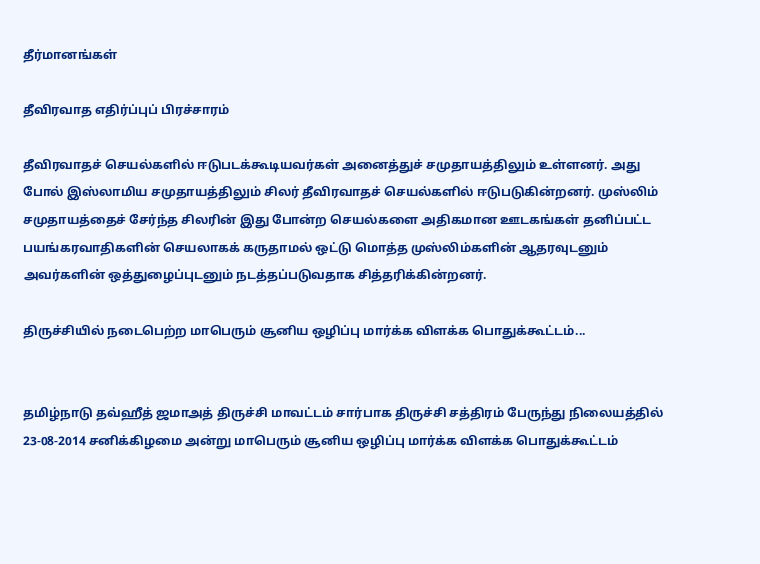தீர்மானங்கள்

தீவிரவாத எதிர்ப்புப் பிரச்சாரம்

தீவிரவாதச் செயல்களில் ஈடுபடக்கூடியவர்கள் அனைத்துச் சமுதாயத்திலும் உள்ளனர். அது போல் இஸ்லாமிய சமுதாயத்திலும் சிலர் தீவிரவாதச் செயல்களில் ஈடுபடுகின்றனர். முஸ்லிம் சமுதாயத்தைச் சேர்ந்த சிலரின் இது போன்ற செயல்களை அதிகமான ஊடகங்கள் தனிப்பட்ட பயங்கரவாதிகளின் செயலாகக் கருதாமல் ஒட்டு மொத்த முஸ்லிம்களின் ஆதரவுடனும் அவர்களின் ஒத்துழைப்புடனும் நடத்தப்படுவதாக சித்தரிக்கின்றனர்.

திருச்சியில் நடைபெற்ற மாபெரும் சூனிய ஒழிப்பு மார்க்க விளக்க‌ பொதுக்கூட்டம்...


தமிழ்நாடு தவ்ஹீத் ஜமாஅத் திருச்சி மாவட்டம் சார்பாக திருச்சி சத்திரம் பேருந்து நிலையத்தில் 23-08-2014 சனிக்கிழமை அன்று மாபெரும் சூனிய ஒழிப்பு மார்க்க விளக்க‌ பொதுக்கூட்டம்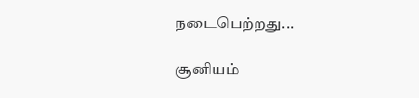நடைபெற்றது...

சூனியம்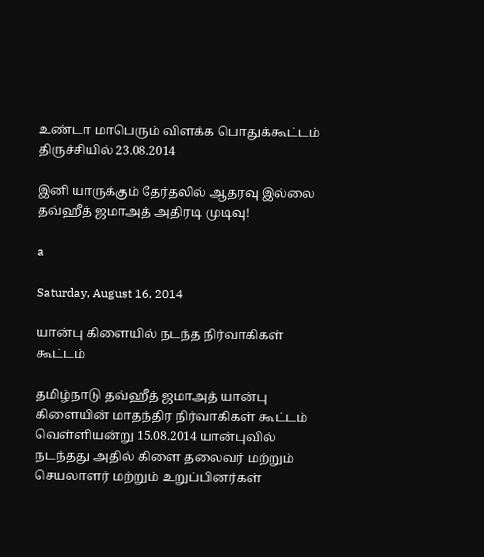உண்டா மாபெரும் விளக்க பொதுக்கூட்டம் திருச்சியில் 23.08.2014

இனி யாருக்கும் தேர்தலில் ஆதரவு இல்லை தவ்ஹீத் ஜமாஅத் அதிரடி முடிவு!

a

Saturday, August 16, 2014

யான்பு கிளையில் நடந்த நிர்வாகிகள் கூட்டம்

தமிழ்நாடு தவ்ஹீத் ஜமாஅத் யான்பு கிளையின் மாதந்திர நிர்வாகிகள் கூட்டம் வெள்ளியன்று 15.08.2014 யான்புவில் நடந்தது அதில் கிளை தலைவர் மற்றும் செயலாளர் மற்றும் உறுப்பினர்கள்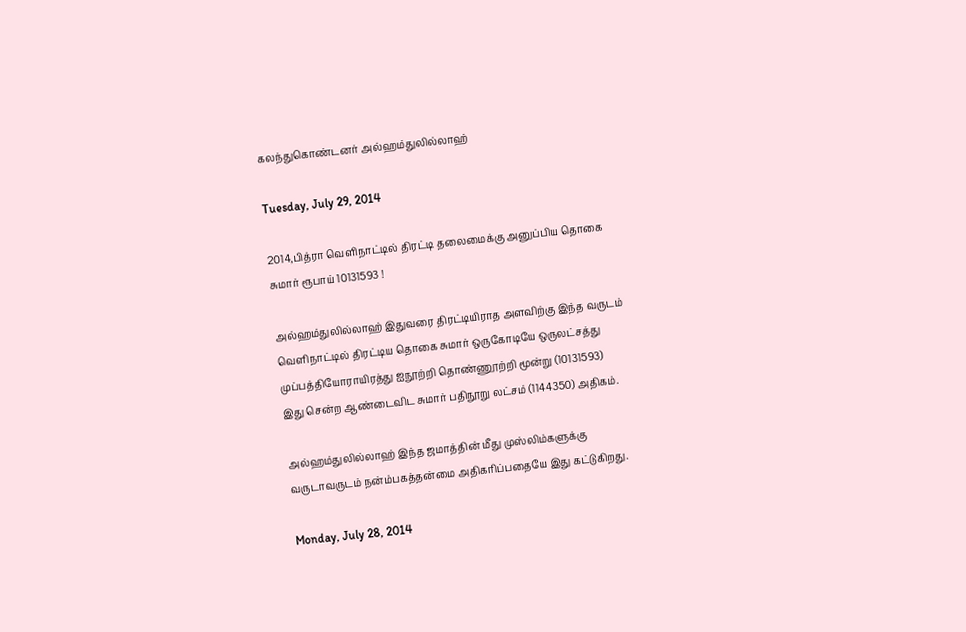கலந்துகொண்டனர் அல்ஹம்துலில்லாஹ்

Tuesday, July 29, 2014

2014,பித்ரா வெளிநாட்டில் திரட்டி தலைமைக்கு அனுப்பிய தொகை சுமார் ரூபாய் 10131593 !

அல்ஹம்துலில்லாஹ் இதுவரை திரட்டியிராத அளவிற்கு இந்த வருடம் வெளிநாட்டில் திரட்டிய தொகை சுமார் ஒருகோடியே ஒருலட்சத்து முப்பத்தியோராயிரத்து ஐநூற்றி தொண்ணூற்றி மூன்று (10131593)
இது சென்ற ஆண்டைவிட சுமார் பதிநூறு லட்சம் (1144350) அதிகம்.

அல்ஹம்துலில்லாஹ் இந்த ஜமாத்தின் மீது முஸ்லிம்களுக்கு வருடாவருடம் நன்ம்பகத்தன்மை அதிகரிப்பதையே இது கட்டுகிறது.

Monday, July 28, 2014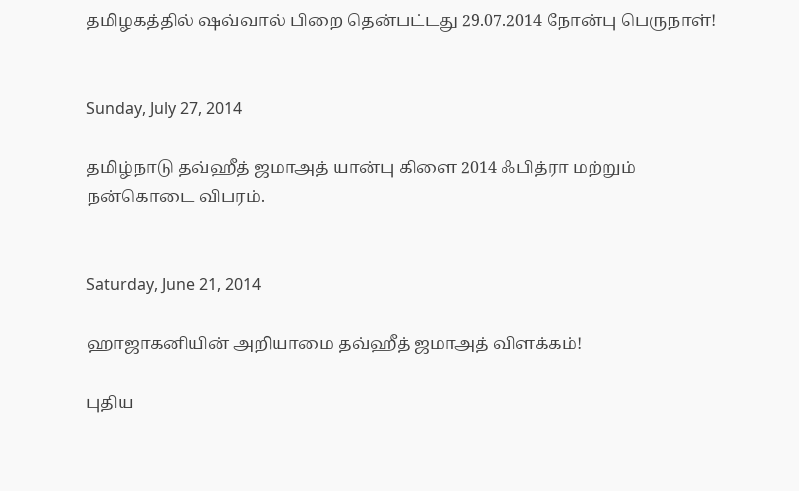தமிழகத்தில் ஷவ்வால் பிறை தென்பட்டது 29.07.2014 நோன்பு பெருநாள்!


Sunday, July 27, 2014

தமிழ்நாடு தவ்ஹீத் ஜமாஅத் யான்பு கிளை 2014 ஃபித்ரா மற்றும் நன்கொடை விபரம்.


Saturday, June 21, 2014

ஹாஜாகனியின் அறியாமை தவ்ஹீத் ஜமாஅத் விளக்கம்!

புதிய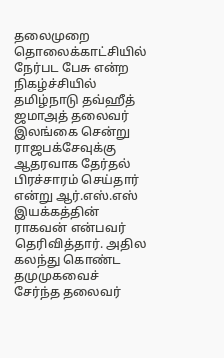தலைமுறை தொலைக்காட்சியில் நேர்பட பேசு என்ற நிகழ்ச்சியில் தமிழ்நாடு தவ்ஹீத் ஜமாஅத் தலைவர் இலங்கை சென்று ராஜபக்சேவுக்கு ஆதரவாக தேர்தல் பிரச்சாரம் செய்தார் என்று ஆர்.எஸ்.எஸ் இயக்கத்தின் ராகவன் என்பவர் தெரிவித்தார். அதில கலந்து கொண்ட தமுமுகவைச் சேர்ந்த தலைவர்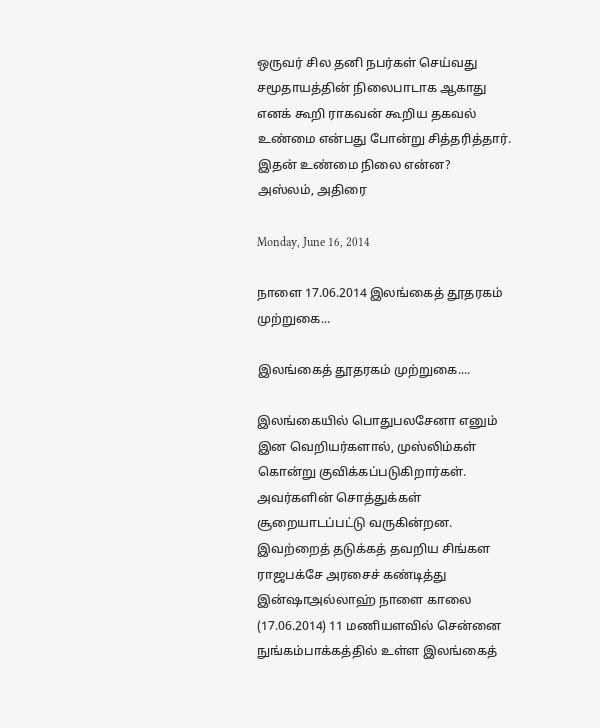ஒருவர் சில தனி நபர்கள் செய்வது சமூதாயத்தின் நிலைபாடாக ஆகாது எனக் கூறி ராகவன் கூறிய தகவல் உண்மை என்பது போன்று சித்தரித்தார். இதன் உண்மை நிலை என்ன?
அஸ்லம், அதிரை

Monday, June 16, 2014

நாளை 17.06.2014 இலங்கைத் தூதரகம் முற்றுகை...

இலங்கைத் தூதரகம் முற்றுகை....

இலங்கையில் பொதுபலசேனா எனும் இன வெறியர்களால், முஸ்லிம்கள் கொன்று குவிக்கப்படுகிறார்கள். அவர்களின் சொத்துக்கள் சூறையாடப்பட்டு வருகின்றன.
இவற்றைத் தடுக்கத் தவறிய சிங்கள ராஜபக்சே அரசைச் கண்டித்து இன்ஷாஅல்லாஹ் நாளை காலை (17.06.2014) 11 மணியளவில் சென்னை நுங்கம்பாக்கத்தில் உள்ள இலங்கைத்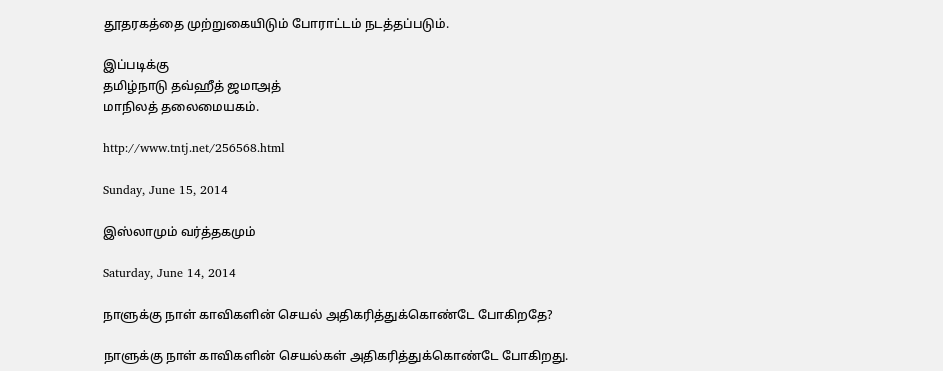தூதரகத்தை முற்றுகையிடும் போராட்டம் நடத்தப்படும்.

இப்படிக்கு
தமிழ்நாடு தவ்ஹீத் ஜமாஅத்
மாநிலத் தலைமையகம்.

http://www.tntj.net/256568.html

Sunday, June 15, 2014

இஸ்லாமும் வர்த்தகமும்

Saturday, June 14, 2014

நாளுக்கு நாள் காவிகளின் செயல் அதிகரித்துக்கொண்டே போகிறதே?

நாளுக்கு நாள் காவிகளின் செயல்கள் அதிகரித்துக்கொண்டே போகிறது.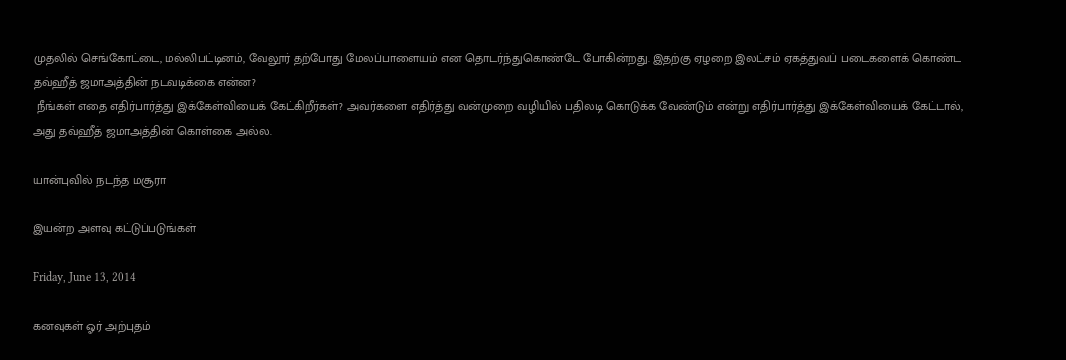முதலில் செங்கோட்டை, மல்லிபட்டினம், வேலூர் தற்போது மேலப்பாளையம் என தொடர்ந்துகொண்டே போகின்றது. இதற்கு ஏழறை இலட்சம் ஏகத்துவப் படைகளைக் கொண்ட தவ்ஹீத் ஜமாஅத்தின் நடவடிக்கை என்ன?
 நீங்கள் எதை எதிர்பார்த்து இக்கேள்வியைக் கேட்கிறீர்கள்? அவர்களை எதிர்த்து வன்முறை வழியில் பதிலடி கொடுக்க வேண்டும் என்று எதிர்பார்த்து இக்கேள்வியைக் கேட்டால், அது தவ்ஹீத் ஜமாஅத்தின் கொள்கை அல்ல.

யான்புவில் நடந்த மசூரா

இயன்ற அளவு கட்டுப்படுங்கள்

Friday, June 13, 2014

கனவுகள் ஓர் அற்புதம்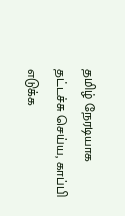தமிழ் நேரடியாக தட்டச்சு செய்ய, காப்பி எடுக்க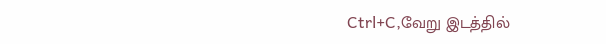Ctrl+C,வேறு இடத்தில்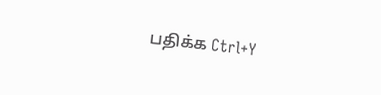பதிக்க Ctrl+Y